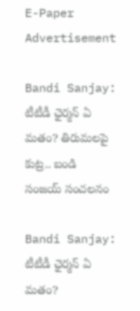E-Paper
Advertisement

Bandi Sanjay: టీటీడీ ఛైర్మన్‌ ఏ మతం? తిరుమలపై కుట్ర.. బండి సంజయ్ సంచలనం

Bandi Sanjay: టీటీడీ ఛైర్మన్‌ ఏ మతం?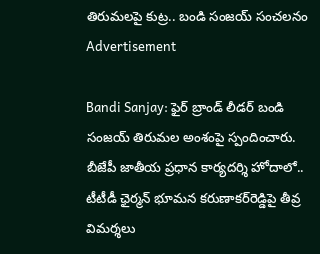తిరుమలపై కుట్ర.. బండి సంజయ్ సంచలనం
Advertisement

Bandi Sanjay: ఫైర్ బ్రాండ్ లీడర్ బండి సంజయ్ తిరుమల అంశంపై స్పందించారు. బీజేపీ జాతీయ ప్రధాన కార్యదర్శి హోదాలో.. టీటీడీ ఛైర్మన్ భూమన కరుణాకర్‌రెడ్డిపై తీవ్ర విమర్శలు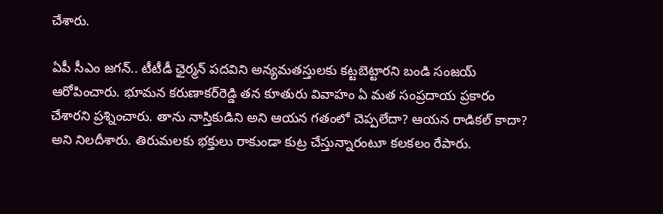చేశారు.

ఏపీ సీఎం జగన్‌.. టీటీడీ ఛైర్మన్‌ పదవిని అన్యమతస్తులకు కట్టబెట్టారని బండి సంజయ్ ఆరోపించారు. భూమన కరుణాకర్‌రెడ్డి తన కూతురు వివాహం ఏ మత సంప్రదాయ ప్రకారం చేశారని ప్రశ్నించారు. తాను నాస్తికుడిని అని ఆయన గతంలో చెప్పలేదా? ఆయన రాడికల్ కాదా? అని నిలదీశారు. తిరుమలకు భక్తులు రాకుండా కుట్ర చేస్తున్నారంటూ కలకలం రేపారు.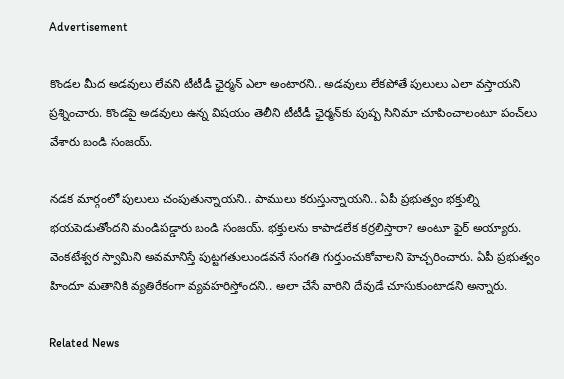Advertisement

కొండల మీద అడవులు లేవని టీటీడీ ఛైర్మన్ ఎలా అంటారని.. అడవులు లేకపోతే పులులు ఎలా వస్తాయని ప్రశ్నించారు. కొండపై అడవులు ఉన్న విషయం తెలీని టీటీడీ ఛైర్మన్‌కు పుష్ప సినిమా చూపించాలంటూ పంచ్‌లు వేశారు బండి సంజయ్.

నడక మార్గంలో పులులు చంపుతున్నాయని.. పాములు కరుస్తున్నాయని.. ఏపీ ప్రభుత్వం భక్తుల్ని భయపెడుతోందని మండిపడ్డారు బండి సంజయ్. భక్తులను కాపాడలేక కర్రలిస్తారా? అంటూ ఫైర్‌ అయ్యారు. వెంకటేశ్వర స్వామిని అవమానిస్తే పుట్టగతులుండవనే సంగతి గుర్తుంచుకోవాలని హెచ్చరించారు. ఏపీ ప్రభుత్వం హిందూ మతానికి వ్యతిరేకంగా వ్యవహరిస్తోందని.. అలా చేసే వారిని దేవుడే చూసుకుంటాడని అన్నారు.

Related News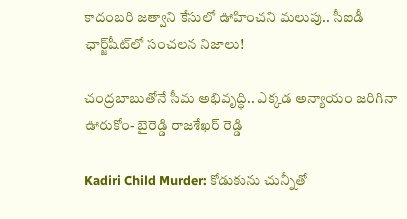కాదంబరి జత్వాని కేసులో ఊహించని మలుపు.. సీఐడీ ఛార్జ్‌షీట్‌లో సంచలన నిజాలు!

చంద్రబాబుతోనే సీమ అభివృద్ధి.. ఎక్కడ అన్యాయం జరిగినా ఊరుకోం- బైరెడ్డి రాజశేఖర్ రెడ్డి

Kadiri Child Murder: కోడుకును చున్నీతో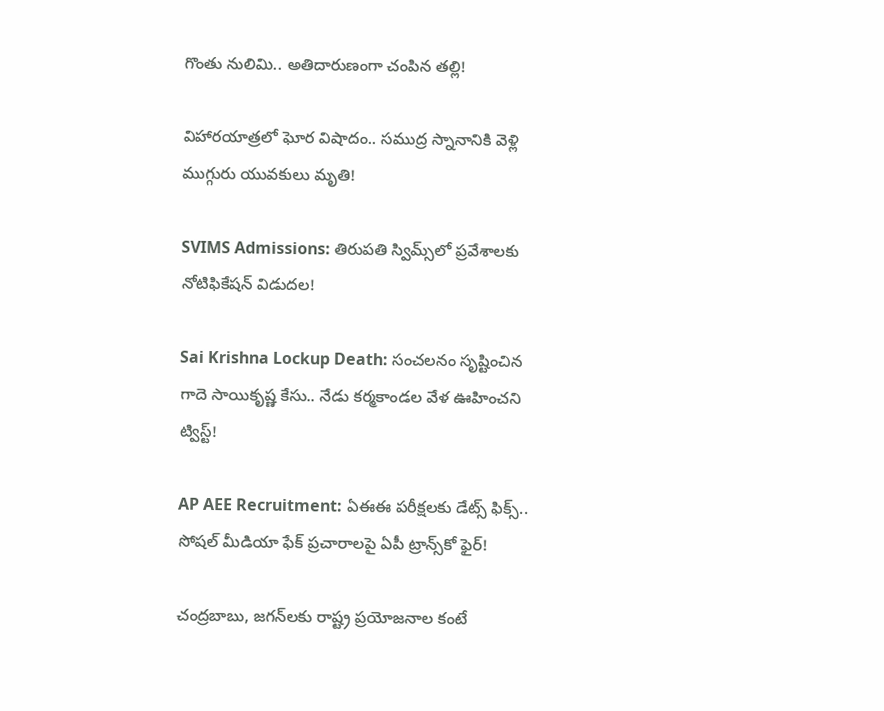గొంతు నులిమి.. అతిదారుణంగా చంపిన తల్లి!

విహారయాత్రలో ఘోర విషాదం.. సముద్ర స్నానానికి వెళ్లి ముగ్గురు యువకులు మృతి!

SVIMS Admissions: తిరుపతి స్విమ్స్‌లో ప్రవేశాలకు నోటిఫికేషన్ విడుదల!

Sai Krishna Lockup Death: సంచలనం సృష్టించిన గాదె సాయికృష్ణ కేసు.. నేడు కర్మకాండల వేళ ఊహించని ట్విస్ట్!

AP AEE Recruitment: ఏఈఈ పరీక్షలకు డేట్స్ ఫిక్స్.. సోషల్ మీడియా ఫేక్ ప్రచారాలపై ఏపీ ట్రాన్స్‌కో ఫైర్!

చంద్రబాబు, జగన్‌లకు రాష్ట్ర ప్రయోజనాల కంటే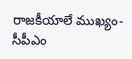రాజకీయాలే ముఖ్యం- సీపీఎం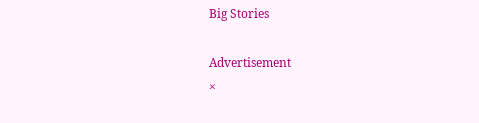Big Stories

Advertisement
×